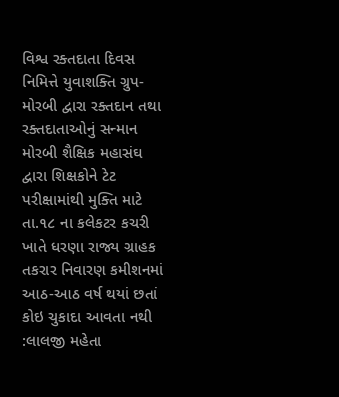વિશ્વ રક્તદાતા દિવસ નિમિત્તે યુવાશક્તિ ગ્રુપ-મોરબી દ્વારા રક્તદાન તથા રક્તદાતાઓનું સન્માન મોરબી શૈક્ષિક મહાસંઘ દ્વારા શિક્ષકોને ટેટ પરીક્ષામાંથી મુક્તિ માટે તા.૧૮ ના કલેકટર કચરી ખાતે ધરણા રાજ્ય ગ્રાહક તકરાર નિવારણ કમીશનમાં આઠ-આઠ વર્ષ થયાં છતાં કોઇ ચુકાદા આવતા નથી :લાલજી મહેતા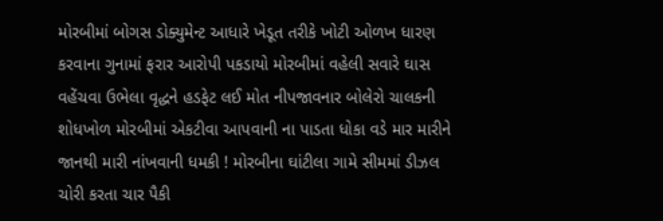મોરબીમાં બોગસ ડોક્યુમેન્ટ આધારે ખેડૂત તરીકે ખોટી ઓળખ ધારણ કરવાના ગુનામાં ફરાર આરોપી પકડાયો મોરબીમાં વહેલી સવારે ઘાસ વહેંચવા ઉભેલા વૃદ્ધને હડફેટ લઈ મોત નીપજાવનાર બોલેરો ચાલકની શોધખોળ મોરબીમાં એકટીવા આપવાની ના પાડતા ધોકા વડે માર મારીને જાનથી મારી નાંખવાની ધમકી ! મોરબીના ઘાંટીલા ગામે સીમમાં ડીઝલ ચોરી કરતા ચાર પૈકી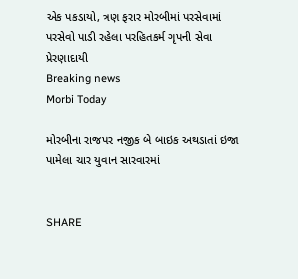એક પકડાયો, ત્રણ ફરાર મોરબીમાં પરસેવામાં પરસેવો પાડી રહેલા પરહિતકર્મ ગૃપની સેવા પ્રેરણાદાયી
Breaking news
Morbi Today

મોરબીના રાજપર નજીક બે બાઇક અથડાતાં ઇજા પામેલા ચાર યુવાન સારવારમાં


SHARE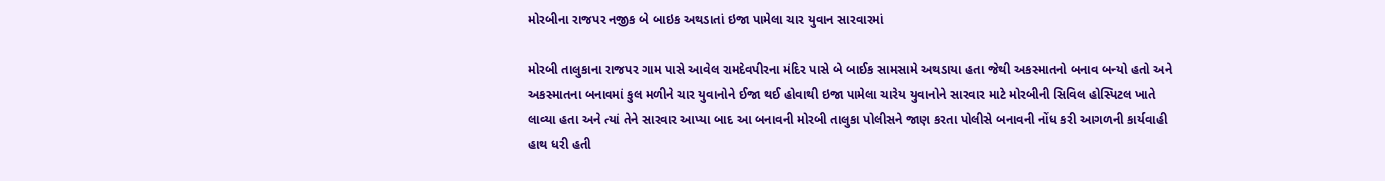મોરબીના રાજપર નજીક બે બાઇક અથડાતાં ઇજા પામેલા ચાર યુવાન સારવારમાં

મોરબી તાલુકાના રાજપર ગામ પાસે આવેલ રામદેવપીરના મંદિર પાસે બે બાઈક સામસામે અથડાયા હતા જેથી અકસ્માતનો બનાવ બન્યો હતો અને અકસ્માતના બનાવમાં કુલ મળીને ચાર યુવાનોને ઈજા થઈ હોવાથી ઇજા પામેલા ચારેય યુવાનોને સારવાર માટે મોરબીની સિવિલ હોસ્પિટલ ખાતે લાવ્યા હતા અને ત્યાં તેને સારવાર આપ્યા બાદ આ બનાવની મોરબી તાલુકા પોલીસને જાણ કરતા પોલીસે બનાવની નોંધ કરી આગળની કાર્યવાહી હાથ ધરી હતી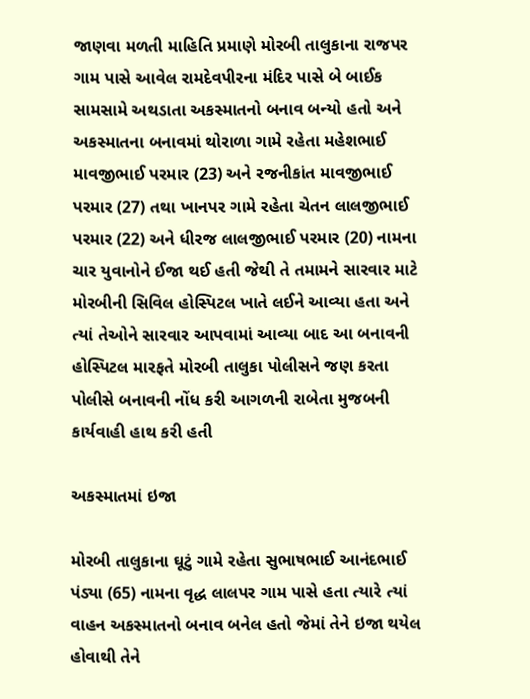જાણવા મળતી માહિતિ પ્રમાણે મોરબી તાલુકાના રાજપર ગામ પાસે આવેલ રામદેવપીરના મંદિર પાસે બે બાઈક સામસામે અથડાતા અકસ્માતનો બનાવ બન્યો હતો અને અકસ્માતના બનાવમાં થોરાળા ગામે રહેતા મહેશભાઈ માવજીભાઈ પરમાર (23) અને રજનીકાંત માવજીભાઈ પરમાર (27) તથા ખાનપર ગામે રહેતા ચેતન લાલજીભાઈ પરમાર (22) અને ધીરજ લાલજીભાઈ પરમાર (20) નામના ચાર યુવાનોને ઈજા થઈ હતી જેથી તે તમામને સારવાર માટે મોરબીની સિવિલ હોસ્પિટલ ખાતે લઈને આવ્યા હતા અને ત્યાં તેઓને સારવાર આપવામાં આવ્યા બાદ આ બનાવની હોસ્પિટલ મારફતે મોરબી તાલુકા પોલીસને જણ કરતા પોલીસે બનાવની નોંધ કરી આગળની રાબેતા મુજબની કાર્યવાહી હાથ કરી હતી

અકસ્માતમાં ઇજા

મોરબી તાલુકાના ઘૂટું ગામે રહેતા સુભાષભાઈ આનંદભાઈ પંડ્યા (65) નામના વૃદ્ધ લાલપર ગામ પાસે હતા ત્યારે ત્યાં વાહન અકસ્માતનો બનાવ બનેલ હતો જેમાં તેને ઇજા થયેલ હોવાથી તેને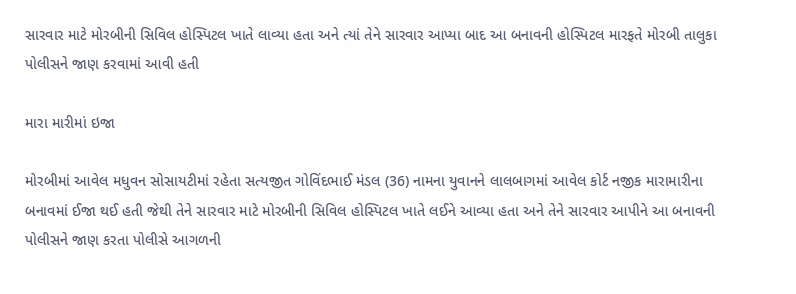સારવાર માટે મોરબીની સિવિલ હોસ્પિટલ ખાતે લાવ્યા હતા અને ત્યાં તેને સારવાર આપ્યા બાદ આ બનાવની હોસ્પિટલ મારફતે મોરબી તાલુકા પોલીસને જાણ કરવામાં આવી હતી

મારા મારીમાં ઇજા

મોરબીમાં આવેલ મધુવન સોસાયટીમાં રહેતા સત્યજીત ગોવિંદભાઈ મંડલ (36) નામના યુવાનને લાલબાગમાં આવેલ કોર્ટ નજીક મારામારીના બનાવમાં ઈજા થઈ હતી જેથી તેને સારવાર માટે મોરબીની સિવિલ હોસ્પિટલ ખાતે લઈને આવ્યા હતા અને તેને સારવાર આપીને આ બનાવની પોલીસને જાણ કરતા પોલીસે આગળની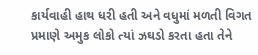કાર્યવાહી હાથ ધરી હતી અને વધુમાં મળતી વિગત પ્રમાણે અમુક લોકો ત્યાં ઝઘડો કરતા હતા તેને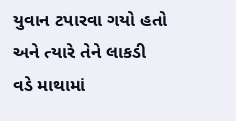યુવાન ટપારવા ગયો હતો અને ત્યારે તેને લાકડી વડે માથામાં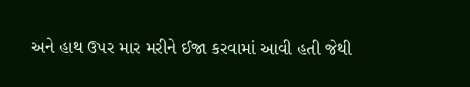અને હાથ ઉપર માર મરીને ઈજા કરવામાં આવી હતી જેથી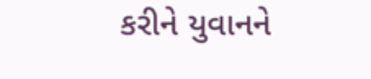કરીને યુવાનને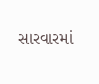સારવારમાં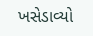ખસેડાવ્યો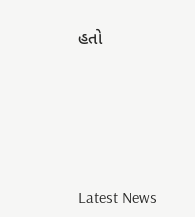હતો






Latest News